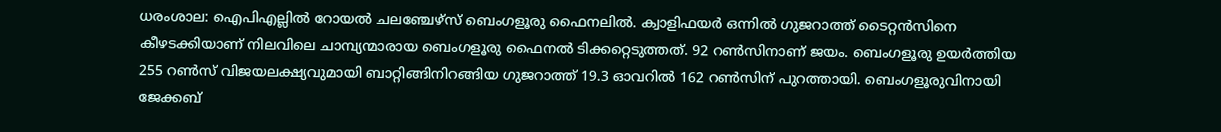ധരംശാല: ഐപിഎല്ലിൽ റോയൽ ചലഞ്ചേഴ്‌സ് ബെംഗളൂരു ഫൈനലിൽ. ക്വാളിഫയർ ഒന്നിൽ ഗുജറാത്ത് ടൈറ്റൻസിനെ കീഴടക്കിയാണ് നിലവിലെ ചാമ്പ്യന്മാരായ ബെംഗളൂരു ഫൈനൽ ടിക്കറ്റെടുത്തത്. 92 റൺസിനാണ് ജയം. ബെംഗളൂരു ഉയർത്തിയ 255 റൺസ് വിജയലക്ഷ്യവുമായി ബാറ്റിങ്ങിനിറങ്ങിയ ഗുജറാത്ത് 19.3 ഓവറിൽ 162 റൺസിന് പുറത്തായി. ബെംഗളൂരുവിനായി ജേക്കബ്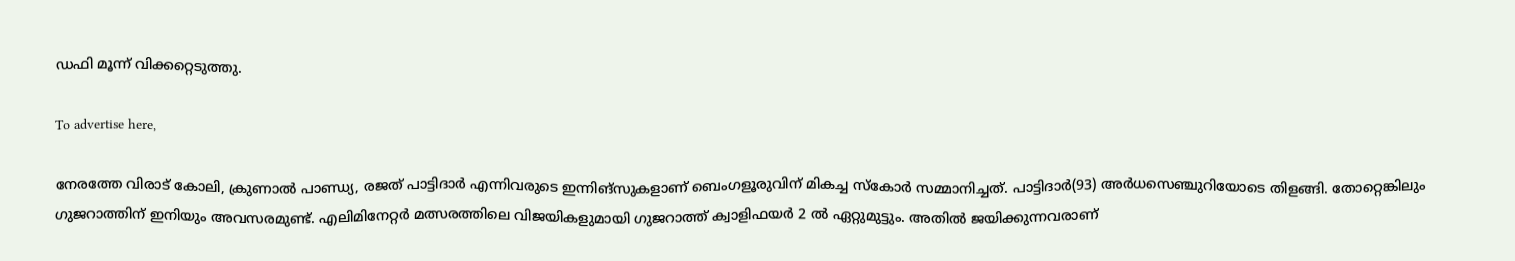ഡഫി മൂന്ന് വിക്കറ്റെടുത്തു.

To advertise here,

നേരത്തേ വിരാട് കോലി, ക്രുണാൽ പാണ്ഡ്യ, രജത് പാട്ടിദാർ എന്നിവരുടെ ഇന്നിങ്‌സുകളാണ് ബെംഗളൂരുവിന് മികച്ച സ്‌കോർ സമ്മാനിച്ചത്. പാട്ടിദാർ(93) അർധസെഞ്ചുറിയോടെ തിളങ്ങി. തോറ്റെങ്കിലും ഗുജറാത്തിന് ഇനിയും അവസരമുണ്ട്. എലിമിനേറ്റർ മത്സരത്തിലെ വിജയികളുമായി ഗുജറാത്ത് ക്വാളിഫയർ 2 ൽ ഏറ്റുമുട്ടും. അതിൽ ജയിക്കുന്നവരാണ്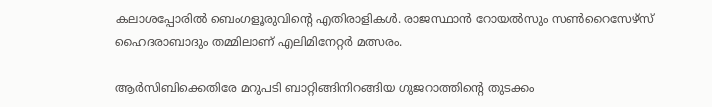കലാശപ്പോരിൽ ബെംഗളൂരുവിന്റെ എതിരാളികൾ. രാജസ്ഥാൻ റോയൽസും സൺറൈസേഴ്സ് ഹൈദരാബാദും തമ്മിലാണ് എലിമിനേറ്റർ മത്സരം.

ആർസിബിക്കെതിരേ മറുപടി ബാറ്റിങ്ങിനിറങ്ങിയ ഗുജറാത്തിന്റെ തുടക്കം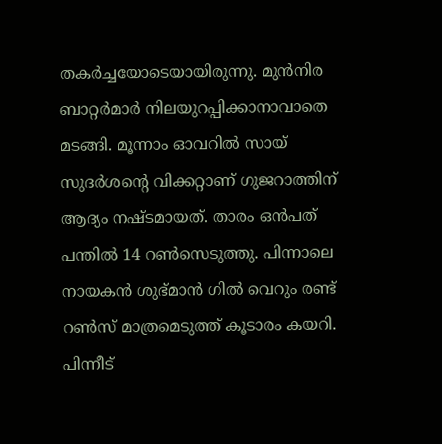തകർച്ചയോടെയായിരുന്നു. മുൻനിര ബാറ്റർമാർ നിലയുറപ്പിക്കാനാവാതെ മടങ്ങി. മൂന്നാം ഓവറിൽ സായ് സുദർശന്റെ വിക്കറ്റാണ് ഗുജറാത്തിന് ആദ്യം നഷ്ടമായത്. താരം ഒൻപത് പന്തിൽ 14 റൺസെടുത്തു. പിന്നാലെ നായകൻ ശുഭ്മാൻ ഗിൽ വെറും രണ്ട് റൺസ് മാത്രമെടുത്ത് കൂടാരം കയറി. പിന്നീട്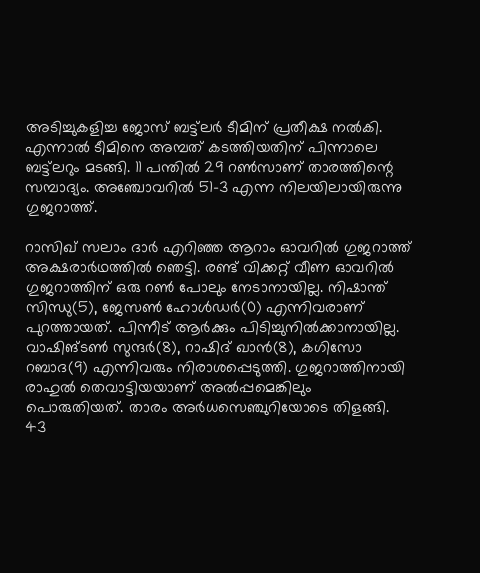അടിച്ചുകളിച്ച ജോസ് ബട്ട്‌ലർ ടീമിന് പ്രതീക്ഷ നൽകി. എന്നാൽ ടീമിനെ അമ്പത് കടത്തിയതിന് പിന്നാലെ ബട്ട്‌ലറും മടങ്ങി. 11 പന്തിൽ 29 റൺസാണ് താരത്തിന്റെ സമ്പാദ്യം. അഞ്ചോവറിൽ 51-3 എന്ന നിലയിലായിരുന്നു ഗുജറാത്ത്.

റാസിഖ് സലാം ദാർ എറിഞ്ഞ ആറാം ഓവറിൽ ഗുജറാത്ത് അക്ഷരാർഥത്തിൽ ഞെട്ടി. രണ്ട് വിക്കറ്റ് വീണ ഓവറിൽ ഗുജറാത്തിന് ഒരു റൺ പോലും നേടാനായില്ല. നിഷാന്ത് സിന്ധു(5), ജേസൺ ഹോൾഡർ(0) എന്നിവരാണ് പുറത്തായത്. പിന്നീട് ആർക്കും പിടിച്ചുനിൽക്കാനായില്ല. വാഷിങ്ടൺ സുന്ദർ(8), റാഷിദ് ഖാൻ(8), കഗിസോ റബാദ(9) എന്നിവരും നിരാശപ്പെടുത്തി. ഗുജറാത്തിനായി രാഹുൽ തെവാട്ടിയയാണ് അൽപ്പമെങ്കിലും പൊരുതിയത്. താരം അർധസെഞ്ചുറിയോടെ തിളങ്ങി. 43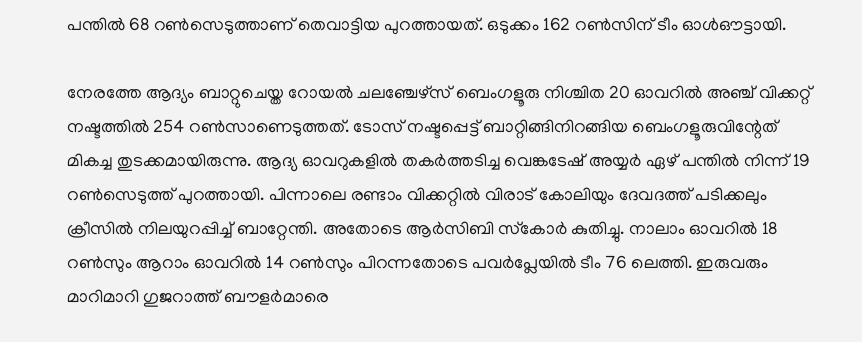പന്തിൽ 68 റൺസെടുത്താണ് തെവാട്ടിയ പുറത്തായത്. ഒടുക്കം 162 റൺസിന് ടീം ഓൾഔട്ടായി.

നേരത്തേ ആദ്യം ബാറ്റുചെയ്ത റോയൽ ചലഞ്ചേഴ്‌സ് ബെംഗളൂരു നിശ്ചിത 20 ഓവറിൽ അഞ്ച് വിക്കറ്റ് നഷ്ടത്തിൽ 254 റൺസാണെടുത്തത്. ടോസ് നഷ്ടപ്പെട്ട് ബാറ്റിങ്ങിനിറങ്ങിയ ബെംഗളൂരുവിന്റേത് മികച്ച തുടക്കമായിരുന്നു. ആദ്യ ഓവറുകളിൽ തകർത്തടിച്ച വെങ്കടേഷ് അയ്യർ ഏഴ് പന്തിൽ നിന്ന് 19 റൺസെടുത്ത് പുറത്തായി. പിന്നാലെ രണ്ടാം വിക്കറ്റിൽ വിരാട് കോലിയും ദേവദത്ത് പടിക്കലും ക്രീസിൽ നിലയുറപ്പിച്ച് ബാറ്റേന്തി. അതോടെ ആർസിബി സ്‌കോർ കുതിച്ചു. നാലാം ഓവറിൽ 18 റൺസും ആറാം ഓവറിൽ 14 റൺസും പിറന്നതോടെ പവർപ്ലേയിൽ ടീം 76 ലെത്തി. ഇരുവരും മാറിമാറി ഗുജറാത്ത് ബൗളർമാരെ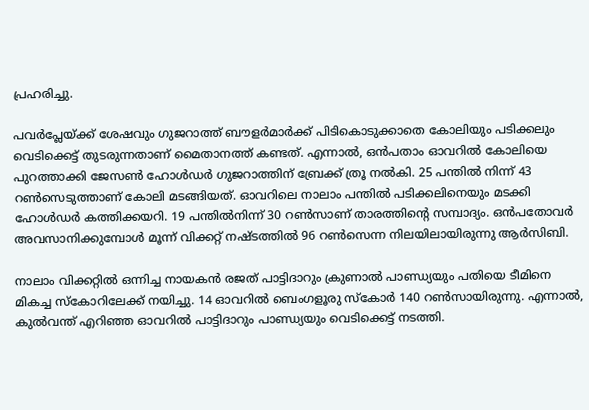പ്രഹരിച്ചു.

പവർപ്ലേയ്ക്ക് ശേഷവും ഗുജറാത്ത് ബൗളർമാർക്ക് പിടികൊടുക്കാതെ കോലിയും പടിക്കലും വെടിക്കെട്ട് തുടരുന്നതാണ് മൈതാനത്ത് കണ്ടത്. എന്നാൽ, ഒൻപതാം ഓവറിൽ കോലിയെ പുറത്താക്കി ജേസൺ ഹോൾഡർ ഗുജറാത്തിന് ബ്രേക്ക് ത്രൂ നൽകി. 25 പന്തിൽ നിന്ന് 43 റൺസെടുത്താണ് കോലി മടങ്ങിയത്. ഓവറിലെ നാലാം പന്തിൽ പടിക്കലിനെയും മടക്കി ഹോൾഡർ കത്തിക്കയറി. 19 പന്തിൽനിന്ന് 30 റൺസാണ് താരത്തിന്റെ സമ്പാദ്യം. ഒൻപതോവർ അവസാനിക്കുമ്പോൾ മൂന്ന് വിക്കറ്റ് നഷ്ടത്തിൽ 96 റൺസെന്ന നിലയിലായിരുന്നു ആർസിബി.

നാലാം വിക്കറ്റിൽ ഒന്നിച്ച നായകൻ രജത് പാട്ടിദാറും ക്രുണാൽ പാണ്ഡ്യയും പതിയെ ടീമിനെ മികച്ച സ്‌കോറിലേക്ക് നയിച്ചു. 14 ഓവറിൽ ബെംഗളൂരു സ്‌കോർ 140 റൺസായിരുന്നു. എന്നാൽ, കുൽവന്ത് എറിഞ്ഞ ഓവറിൽ പാട്ടിദാറും പാണ്ഡ്യയും വെടിക്കെട്ട് നടത്തി.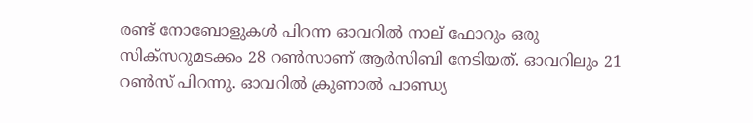രണ്ട് നോബോളുകൾ പിറന്ന ഓവറിൽ നാല് ഫോറും ഒരു സിക്‌സറുമടക്കം 28 റൺസാണ് ആർസിബി നേടിയത്. ഓവറിലും 21 റൺസ് പിറന്നു. ഓവറിൽ ക്രുണാൽ പാണ്ഡ്യ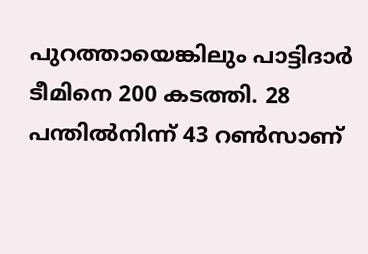പുറത്തായെങ്കിലും പാട്ടിദാർ ടീമിനെ 200 കടത്തി. 28 പന്തിൽനിന്ന് 43 റൺസാണ്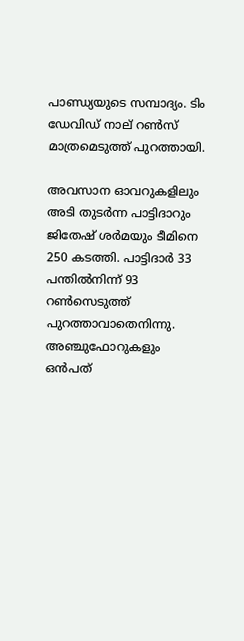പാണ്ഡ്യയുടെ സമ്പാദ്യം. ടിം ഡേവിഡ് നാല് റൺസ് മാത്രമെടുത്ത് പുറത്തായി.

അവസാന ഓവറുകളിലും അടി തുടർന്ന പാട്ടിദാറും ജിതേഷ് ശർമയും ടീമിനെ 250 കടത്തി. പാട്ടിദാർ 33 പന്തിൽനിന്ന് 93 റൺസെടുത്ത് പുറത്താവാതെനിന്നു. അഞ്ചുഫോറുകളും ഒൻപത്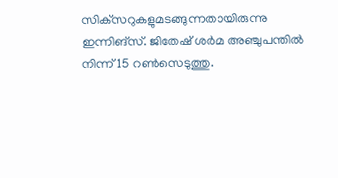സിക്‌സറുകളുമടങ്ങുന്നതായിരുന്നു ഇന്നിങ്‌സ്. ജിതേഷ് ശർമ അഞ്ചുപന്തിൽ നിന്ന് 15 റൺസെടുത്തു.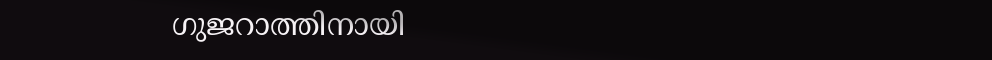ഗുജറാത്തിനായി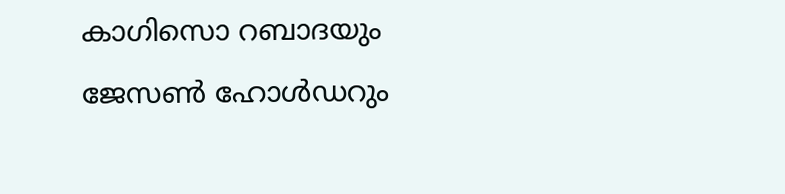കാഗിസൊ റബാദയും ജേസൺ ഹോൾഡറും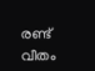രണ്ട് വീതം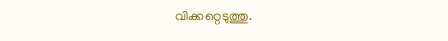വിക്കറ്റെടുത്തു.